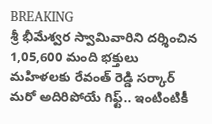BREAKING
శ్రీ భీమేశ్వర స్వామివారిని దర్శించిన 1,05,600 మంది భక్తులు మహిళలకు రేవంత్ రెడ్డి సర్కార్ మరో అదిరిపోయే గిఫ్ట్.. ఇంటింటికీ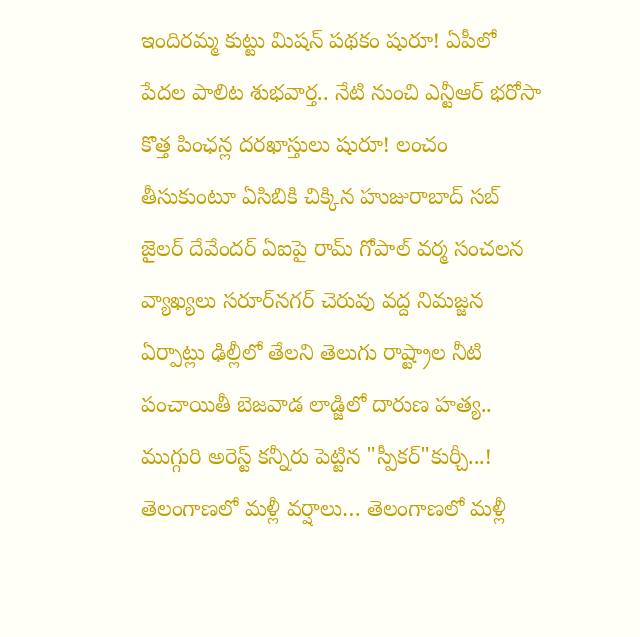ఇందిరమ్మ కుట్టు మిషన్ పథకం షురూ! ఏపీలో పేదల పాలిట శుభవార్త.. నేటి నుంచి ఎన్టీఆర్ భరోసా కొత్త పింఛన్ల దరఖాస్తులు షురూ! లంచం తీసుకుంటూ ఏసిబికి చిక్కిన హుజురాబాద్ సబ్ జైలర్ దేవేందర్ ఏఐపై రామ్ గోపాల్ వర్మ సంచలన వ్యాఖ్యలు సరూర్‌నగర్ చెరువు వద్ద నిమజ్జన ఏర్పాట్లు ఢిల్లీలో తేలని తెలుగు రాష్ట్రాల నీటి పంచాయితీ బెజవాడ లాడ్జిలో దారుణ హత్య.. ముగ్గురి అరెస్ట్ కన్నీరు పెట్టిన "స్పీకర్"కుర్చీ...! తెలంగాణలో మళ్లీ వర్షాలు… తెలంగాణలో మళ్లీ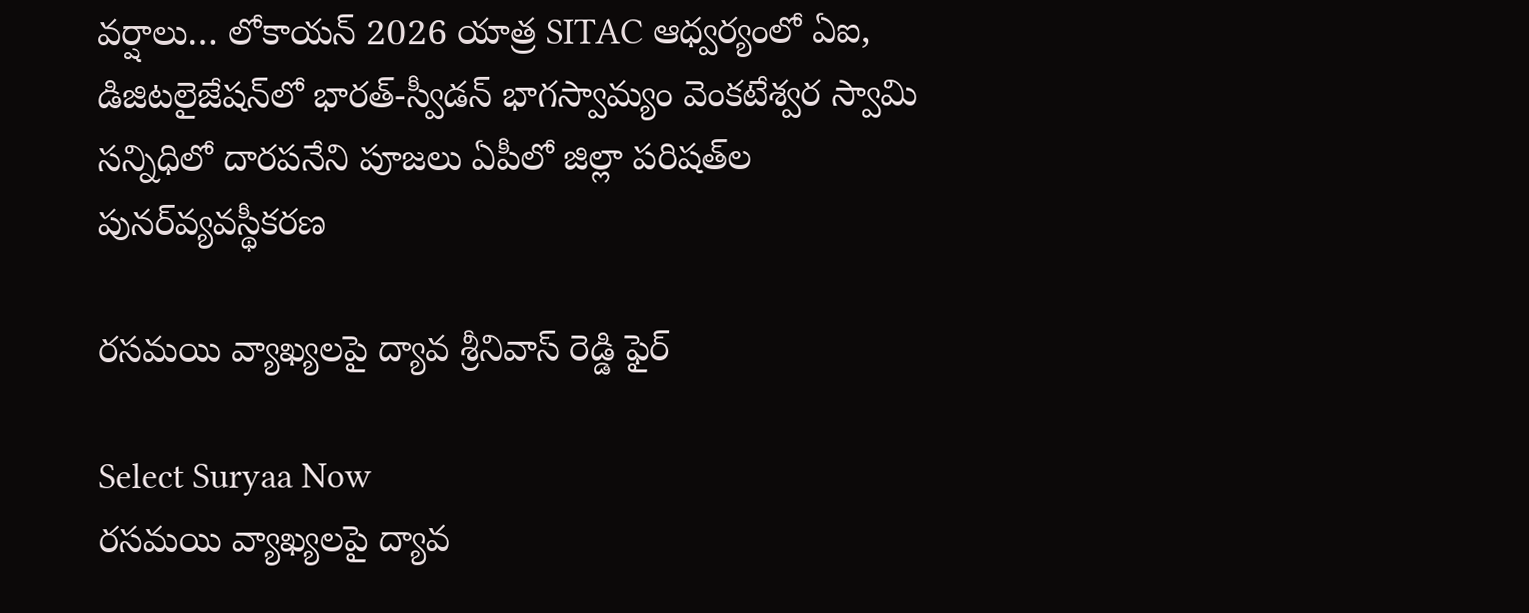వర్షాలు… లోకాయన్ 2026 యాత్ర SITAC ఆధ్వర్యంలో ఏఐ, డిజిటలైజేషన్‌లో భారత్-స్వీడన్ భాగస్వామ్యం వెంకటేశ్వర స్వామి సన్నిధిలో దారపనేని పూజలు ఏపీలో జిల్లా పరిషత్‌ల పునర్‌వ్యవస్థీకరణ

రసమయి వ్యాఖ్యలపై ద్యావ శ్రీనివాస్ రెడ్డి ఫైర్

Select Suryaa Now
రసమయి వ్యాఖ్యలపై ద్యావ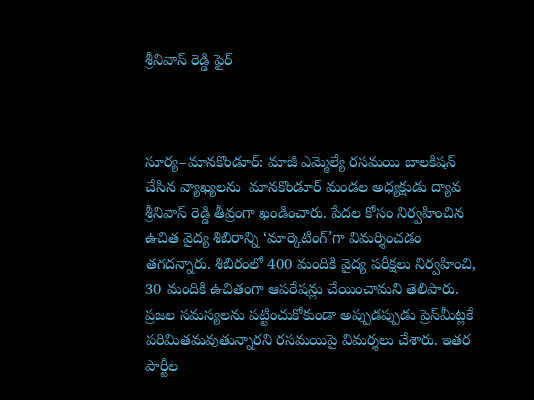శ్రీనివాస్ రెడ్డి ఫైర్



సూర్య–మానకొండూర్: మాజీ ఎమ్మెల్యే రసమయి బాలకిషన్ చేసిన వ్యాఖ్యలను  మానకొండూర్ మండల అధ్యక్షుడు ద్యావ శ్రీనివాస్ రెడ్డి తీవ్రంగా ఖండించారు. పేదల కోసం నిర్వహించిన ఉచిత వైద్య శిబిరాన్ని ‘మార్కెటింగ్’గా విమర్శించడం తగదన్నారు. శిబిరంలో 400 మందికి వైద్య పరీక్షలు నిర్వహించి, 30 మందికి ఉచితంగా ఆపరేషన్లు చేయించామని తెలిపారు. ప్రజల సమస్యలను పట్టించుకోకుండా అప్పుడప్పుడు ప్రెస్‌మీట్లకే పరిమితమవుతున్నారని రసమయిపై విమర్శలు చేశారు. ఇతర పార్టీల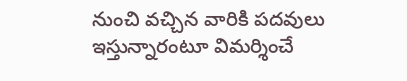నుంచి వచ్చిన వారికి పదవులు ఇస్తున్నారంటూ విమర్శించే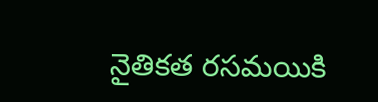నైతికత రసమయికి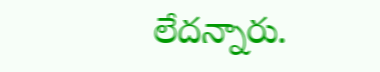లేదన్నారు.